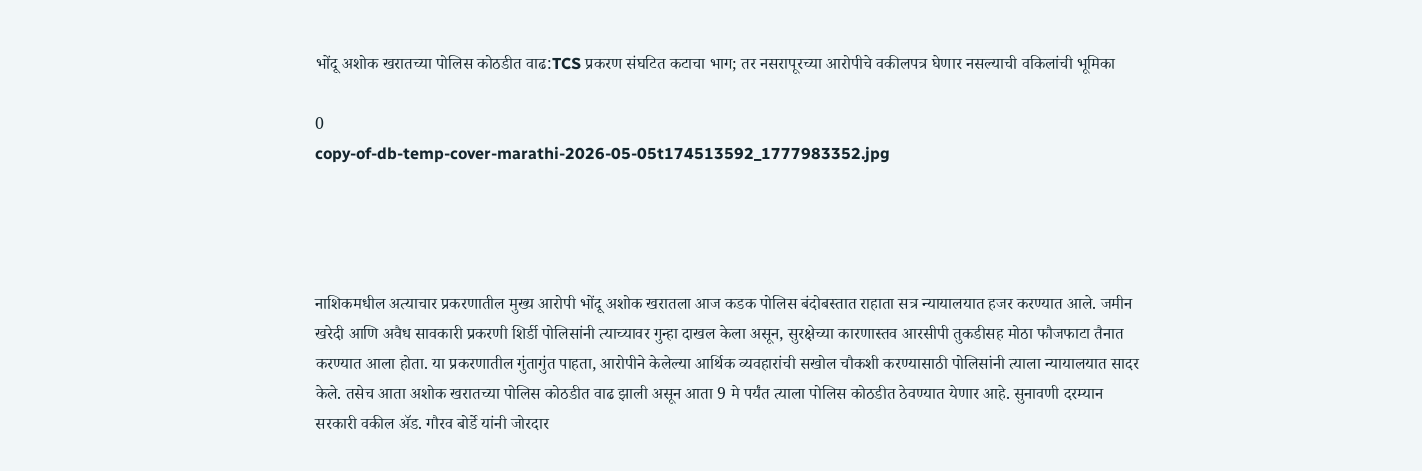भोंदू अशोक खरातच्या पोलिस कोठडीत वाढ:TCS प्रकरण संघटित कटाचा भाग; तर नसरापूरच्या आरोपीचे वकीलपत्र घेणार नसल्याची वकिलांची भूमिका

0
copy-of-db-temp-cover-marathi-2026-05-05t174513592_1777983352.jpg




नाशिकमधील अत्याचार प्रकरणातील मुख्य आरोपी भोंदू अशोक खरातला आज कडक पोलिस बंदोबस्तात राहाता सत्र न्यायालयात हजर करण्यात आले. जमीन खरेदी आणि अवैध सावकारी प्रकरणी शिर्डी पोलिसांनी त्याच्यावर गुन्हा दाखल केला असून, सुरक्षेच्या कारणास्तव आरसीपी तुकडीसह मोठा फौजफाटा तैनात करण्यात आला होता. या प्रकरणातील गुंतागुंत पाहता, आरोपीने केलेल्या आर्थिक व्यवहारांची सखोल चौकशी करण्यासाठी पोलिसांनी त्याला न्यायालयात सादर केले. तसेच आता अशोक खरातच्या पोलिस कोठडीत वाढ झाली असून आता 9 मे पर्यंत त्याला पोलिस कोठडीत ठेवण्यात येणार आहे. सुनावणी दरम्यान सरकारी वकील ॲड. गौरव बोर्डे यांनी जोरदार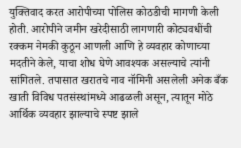युक्तिवाद करत आरोपीच्या पोलिस कोठडीची मागणी केली होती. आरोपीने जमीन खरेदीसाठी लागणारी कोट्यवधींची रक्कम नेमकी कुठून आणली आणि हे व्यवहार कोणाच्या मदतीने केले, याचा शोध घेणे आवश्यक असल्याचे त्यांनी सांगितले. तपासात खरातचे नाव नॉमिनी असलेली अनेक बँक खाती विविध पतसंस्थांमध्ये आढळली असून, त्यातून मोठे आर्थिक व्यवहार झाल्याचे स्पष्ट झाले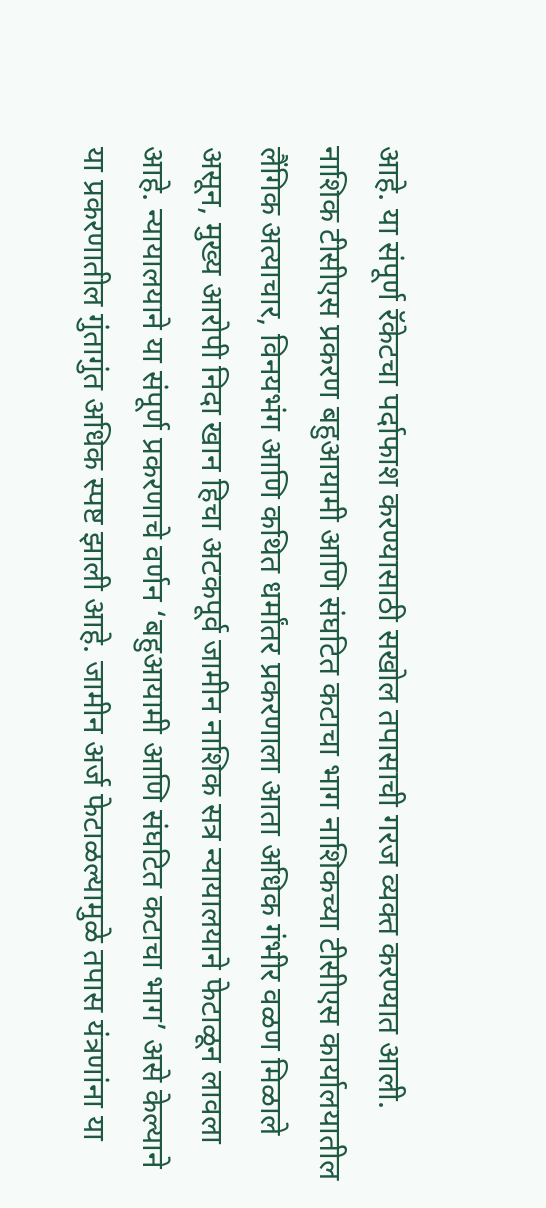आहे. या संपूर्ण रॅकेटचा पर्दाफाश करण्यासाठी सखोल तपासाची गरज व्यक्त करण्यात आली. नाशिक टीसीएस प्रकरण बहुआयामी आणि संघटित कटाचा भाग नाशिकच्या टीसीएस कार्यालयातील लैंगिक अत्याचार, विनयभंग आणि कथित धर्मांतर प्रकरणाला आता अधिक गंभीर वळण मिळाले असून, मुख्य आरोपी निदा खान हिचा अटकपूर्व जामीन नाशिक सत्र न्यायालयाने फेटाळून लावला आहे. न्यायालयाने या संपूर्ण प्रकरणाचे वर्णन ‘बहुआयामी आणि संघटित कटाचा भाग’ असे केल्याने या प्रकरणातील गुंतागुंत अधिक स्पष्ट झाली आहे. जामीन अर्ज फेटाळल्यामुळे तपास यंत्रणांना या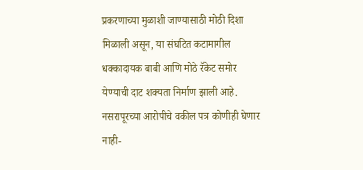प्रकरणाच्या मुळाशी जाण्यासाठी मोठी दिशा मिळाली असून, या संघटित कटामागील धक्कादायक बाबी आणि मोठे रॅकेट समोर येण्याची दाट शक्यता निर्माण झाली आहे. नसरापूरच्या आरोपीचे वकील पत्र कोणीही घेणार नाही-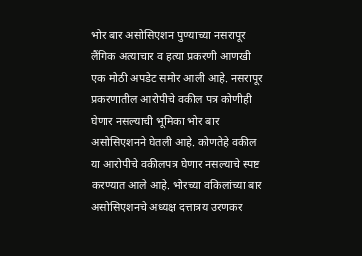भोर बार असोसिएशन पुण्याच्या नसरापूर लैंगिक अत्याचार व हत्या प्रकरणी आणखी एक मोठी अपडेट समोर आली आहे. नसरापूर प्रकरणातील आरोपीचे वकील पत्र कोणीही घेणार नसल्याची भूमिका भोर बार असोसिएशनने घेतली आहे. कोणतेहे वकील या आरोपीचे वकीलपत्र घेणार नसल्याचे स्पष्ट करण्यात आले आहे. भोरच्या वकिलांच्या बार असोसिएशनचे अध्यक्ष दत्तात्रय उरणकर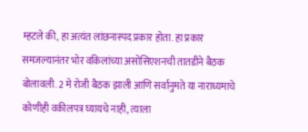म्हटले की, हा अत्यंत लांछनास्पद प्रकार होता. हा प्रकार समजल्यानंतर भोर वकिलांच्या असोसिएशनची तातडीने बैठक बोलावली. 2 मे रोजी बैठक झाली आणि सर्वानुमते या नाराध्यमाचे कोणीही वकीलपत्र घ्यायचे नाही, त्याला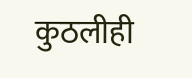कुठलीही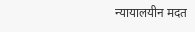न्यायालयीन मदत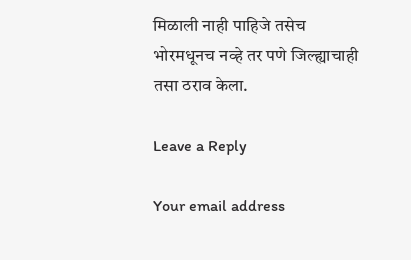मिळाली नाही पाहिजे तसेच भोरमधूनच नव्हे तर पणे जिल्ह्याचाही तसा ठराव केला.

Leave a Reply

Your email address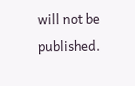will not be published.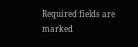Required fields are marked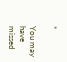*

You may have missed